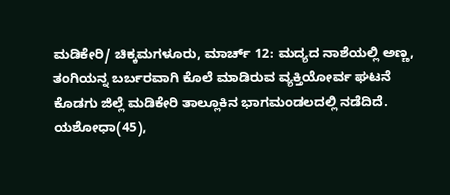ಮಡಿಕೇರಿ/ ಚಿಕ್ಕಮಗಳೂರು, ಮಾರ್ಚ್ 12: ಮದ್ಯದ ನಾಶೆಯಲ್ಲಿ ಅಣ್ಣ, ತಂಗಿಯನ್ನ ಬರ್ಬರವಾಗಿ ಕೊಲೆ ಮಾಡಿರುವ ವ್ಯಕ್ತಿಯೋರ್ವ ಘಟನೆ ಕೊಡಗು ಜಿಲ್ಲೆ ಮಡಿಕೇರಿ ತಾಲ್ಲೂಕಿನ ಭಾಗಮಂಡಲದಲ್ಲಿ ನಡೆದಿದೆ. ಯಶೋಧಾ(45),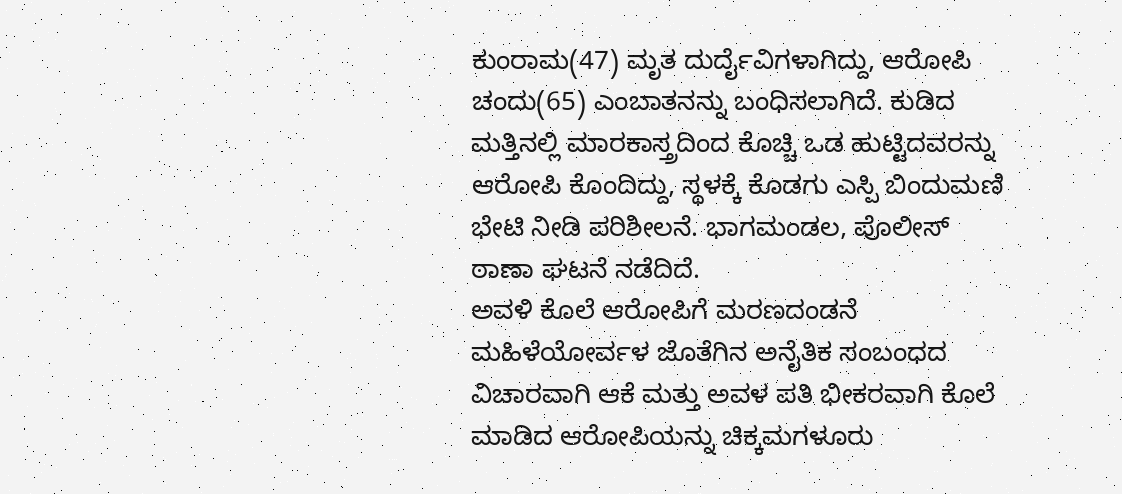ಕುಂರಾಮ(47) ಮೃತ ದುರ್ದೈವಿಗಳಾಗಿದ್ದು, ಆರೋಪಿ ಚಂದು(65) ಎಂಬಾತನನ್ನು ಬಂಧಿಸಲಾಗಿದೆ. ಕುಡಿದ ಮತ್ತಿನಲ್ಲಿ ಮಾರಕಾಸ್ತ್ರದಿಂದ ಕೊಚ್ಚಿ ಒಡ ಹುಟ್ಟಿದವರನ್ನು ಆರೋಪಿ ಕೊಂದಿದ್ದು, ಸ್ಥಳಕ್ಕೆ ಕೊಡಗು ಎಸ್ಪಿ ಬಿಂದುಮಣಿ ಭೇಟಿ ನೀಡಿ ಪರಿಶೀಲನೆ. ಭಾಗಮಂಡಲ, ಪೊಲೀಸ್ ಠಾಣಾ ಘಟನೆ ನಡೆದಿದೆ.
ಅವಳಿ ಕೊಲೆ ಆರೋಪಿಗೆ ಮರಣದಂಡನೆ
ಮಹಿಳೆಯೋರ್ವಳ ಜೊತೆಗಿನ ಅನೈತಿಕ ಸಂಬಂಧದ ವಿಚಾರವಾಗಿ ಆಕೆ ಮತ್ತು ಅವಳ ಪತಿ ಭೀಕರವಾಗಿ ಕೊಲೆ ಮಾಡಿದ ಆರೋಪಿಯನ್ನು ಚಿಕ್ಕಮಗಳೂರು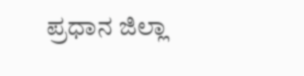ಪ್ರಧಾನ ಜಿಲ್ಲಾ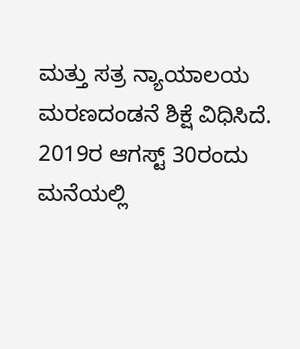ಮತ್ತು ಸತ್ರ ನ್ಯಾಯಾಲಯ ಮರಣದಂಡನೆ ಶಿಕ್ಷೆ ವಿಧಿಸಿದೆ. 2019ರ ಆಗಸ್ಟ್ 30ರಂದು ಮನೆಯಲ್ಲಿ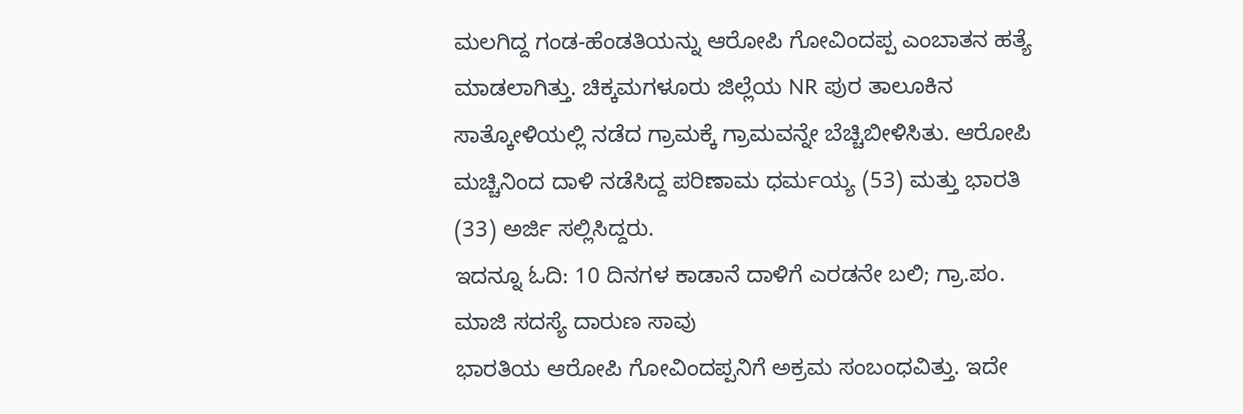ಮಲಗಿದ್ದ ಗಂಡ-ಹೆಂಡತಿಯನ್ನು ಆರೋಪಿ ಗೋವಿಂದಪ್ಪ ಎಂಬಾತನ ಹತ್ಯೆ ಮಾಡಲಾಗಿತ್ತು. ಚಿಕ್ಕಮಗಳೂರು ಜಿಲ್ಲೆಯ NR ಪುರ ತಾಲೂಕಿನ ಸಾತ್ಕೋಳಿಯಲ್ಲಿ ನಡೆದ ಗ್ರಾಮಕ್ಕೆ ಗ್ರಾಮವನ್ನೇ ಬೆಚ್ಚಿಬೀಳಿಸಿತು. ಆರೋಪಿ ಮಚ್ಚಿನಿಂದ ದಾಳಿ ನಡೆಸಿದ್ದ ಪರಿಣಾಮ ಧರ್ಮಯ್ಯ (53) ಮತ್ತು ಭಾರತಿ (33) ಅರ್ಜಿ ಸಲ್ಲಿಸಿದ್ದರು.
ಇದನ್ನೂ ಓದಿ: 10 ದಿನಗಳ ಕಾಡಾನೆ ದಾಳಿಗೆ ಎರಡನೇ ಬಲಿ; ಗ್ರಾ.ಪಂ. ಮಾಜಿ ಸದಸ್ಯೆ ದಾರುಣ ಸಾವು
ಭಾರತಿಯ ಆರೋಪಿ ಗೋವಿಂದಪ್ಪನಿಗೆ ಅಕ್ರಮ ಸಂಬಂಧವಿತ್ತು. ಇದೇ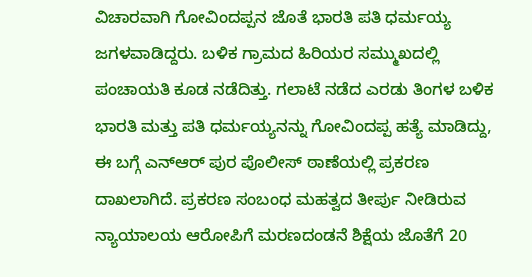ವಿಚಾರವಾಗಿ ಗೋವಿಂದಪ್ಪನ ಜೊತೆ ಭಾರತಿ ಪತಿ ಧರ್ಮಯ್ಯ ಜಗಳವಾಡಿದ್ದರು. ಬಳಿಕ ಗ್ರಾಮದ ಹಿರಿಯರ ಸಮ್ಮುಖದಲ್ಲಿ ಪಂಚಾಯತಿ ಕೂಡ ನಡೆದಿತ್ತು. ಗಲಾಟೆ ನಡೆದ ಎರಡು ತಿಂಗಳ ಬಳಿಕ ಭಾರತಿ ಮತ್ತು ಪತಿ ಧರ್ಮಯ್ಯನನ್ನು ಗೋವಿಂದಪ್ಪ ಹತ್ಯೆ ಮಾಡಿದ್ದು, ಈ ಬಗ್ಗೆ ಎನ್ಆರ್ ಪುರ ಪೊಲೀಸ್ ಠಾಣೆಯಲ್ಲಿ ಪ್ರಕರಣ ದಾಖಲಾಗಿದೆ. ಪ್ರಕರಣ ಸಂಬಂಧ ಮಹತ್ವದ ತೀರ್ಪು ನೀಡಿರುವ ನ್ಯಾಯಾಲಯ ಆರೋಪಿಗೆ ಮರಣದಂಡನೆ ಶಿಕ್ಷೆಯ ಜೊತೆಗೆ 20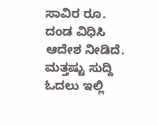ಸಾವಿರ ರೂ. ದಂಡ ವಿಧಿಸಿ ಆದೇಶ ನೀಡಿದೆ.
ಮತ್ತಷ್ಟು ಸುದ್ದಿ ಓದಲು ಇಲ್ಲಿ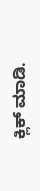ಕ್ಲಿಕ್ ಮಾಡಿ.